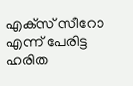എക്‌സ് സീറോ എന്ന് പേരിട്ട ഹരിത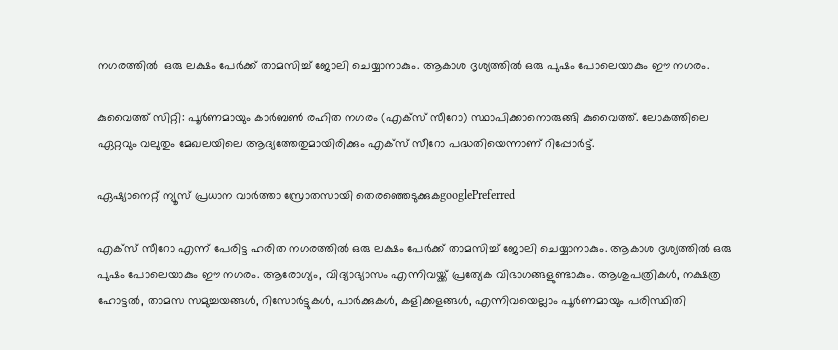നഗരത്തില്‍  ഒരു ലക്ഷം പേര്‍ക്ക് താമസിച്ച് ജോലി ചെയ്യാനാകും. ആകാശ ദൃശ്യത്തില്‍ ഒരു പുഷം പോലെയാകും ഈ നഗരം.

കുവൈത്ത് സിറ്റി: പൂര്‍ണമായും കാര്‍ബണ്‍ രഹിത നഗരം (എക്‌സ് സീറോ) സ്ഥാപിക്കാനൊരുങ്ങി കുവൈത്ത്. ലോകത്തിലെ ഏറ്റവും വലുതും മേഖലയിലെ ആദ്യത്തേതുമായിരിക്കും എക്‌സ് സീറോ പദ്ധതിയെന്നാണ് റിപ്പോര്‍ട്ട്.

ഏഷ്യാനെറ്റ് ന്യൂസ് പ്രധാന വാർത്താ സ്രോതസായി തെരഞ്ഞെടുക്കുകgooglePreferred

എക്‌സ് സീറോ എന്ന് പേരിട്ട ഹരിത നഗരത്തില്‍ ഒരു ലക്ഷം പേര്‍ക്ക് താമസിച്ച് ജോലി ചെയ്യാനാകും. ആകാശ ദൃശ്യത്തില്‍ ഒരു പുഷം പോലെയാകും ഈ നഗരം. ആരോഗ്യം, വിദ്യാഭ്യാസം എന്നിവയ്ക്ക് പ്രത്യേക വിഭാഗങ്ങളുണ്ടാകും. ആശുപത്രികള്‍, നക്ഷത്ര ഹോട്ടല്‍, താമസ സമുച്ചയങ്ങള്‍, റിസോര്‍ട്ടുകള്‍, പാര്‍ക്കുകള്‍, കളിക്കളങ്ങള്‍, എന്നിവയെല്ലാം പൂര്‍ണമായും പരിസ്ഥിതി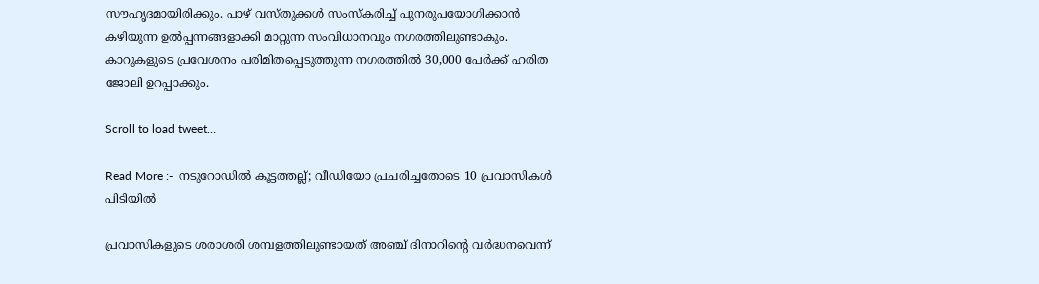സൗഹൃദമായിരിക്കും. പാഴ് വസ്തുക്കള്‍ സംസ്‌കരിച്ച് പുനരുപയോഗിക്കാന്‍ കഴിയുന്ന ഉല്‍പ്പന്നങ്ങളാക്കി മാറ്റുന്ന സംവിധാനവും നഗരത്തിലുണ്ടാകും. കാറുകളുടെ പ്രവേശനം പരിമിതപ്പെടുത്തുന്ന നഗരത്തില്‍ 30,000 പേര്‍ക്ക് ഹരിത ജോലി ഉറപ്പാക്കും.

Scroll to load tweet…

Read More :-  നടുറോഡില്‍ കൂട്ടത്തല്ല്; വീഡിയോ പ്രചരിച്ചതോടെ 10 പ്രവാസികള്‍ പിടിയില്‍

പ്രവാസികളുടെ ശരാശരി ശമ്പളത്തിലുണ്ടായത് അഞ്ച് ദിനാറിന്റെ വര്‍ദ്ധനവെന്ന്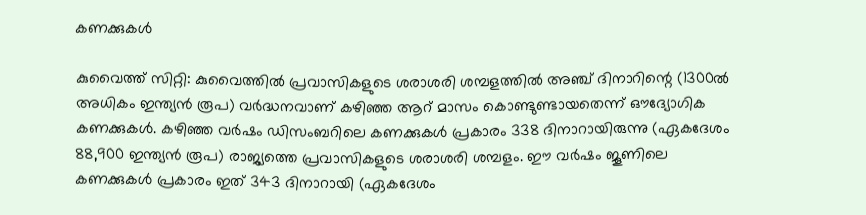കണക്കുകള്‍

കുവൈത്ത് സിറ്റി: കുവൈത്തില്‍ പ്രവാസികളുടെ ശരാശരി ശമ്പളത്തില്‍ അഞ്ച് ദിനാറിന്റെ (1300ല്‍ അധികം ഇന്ത്യന്‍ രൂപ) വര്‍ദ്ധനവാണ് കഴിഞ്ഞ ആറ് മാസം കൊണ്ടുണ്ടായതെന്ന് ഔദ്യോഗിക കണക്കുകള്‍. കഴിഞ്ഞ വര്‍ഷം ഡിസംബറിലെ കണക്കുകള്‍ പ്രകാരം 338 ദിനാറായിരുന്നു (ഏകദേശം 88,900 ഇന്ത്യന്‍ രൂപ) രാജ്യത്തെ പ്രവാസികളുടെ ശരാശരി ശമ്പളം. ഈ വര്‍ഷം ജൂണിലെ കണക്കുകള്‍ പ്രകാരം ഇത് 343 ദിനാറായി (ഏകദേശം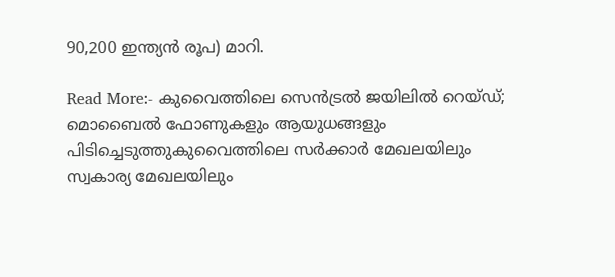90,200 ഇന്ത്യന്‍ രൂപ) മാറി.

Read More:- കുവൈത്തിലെ സെന്‍ട്രല്‍ ജയിലില്‍ റെയ്ഡ്; മൊബൈല്‍ ഫോണുകളും ആയുധങ്ങളും പിടിച്ചെടുത്തുകുവൈത്തിലെ സര്‍ക്കാര്‍ മേഖലയിലും സ്വകാര്യ മേഖലയിലും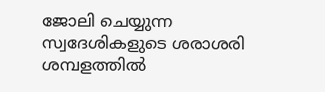ജോലി ചെയ്യുന്ന സ്വദേശികളുടെ ശരാശരി ശമ്പളത്തില്‍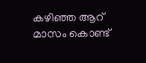കഴിഞ്ഞ ആറ് മാസം കൊണ്ട്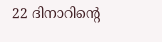22 ദിനാറിന്റെ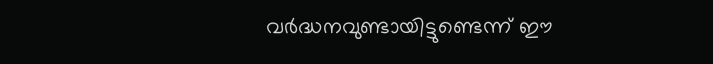വര്‍ദ്ധനവുണ്ടായിട്ടുണ്ടെന്ന് ഈ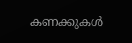കണക്കുകള്‍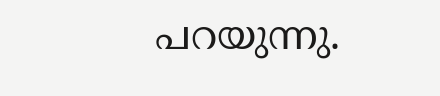പറയുന്നു.